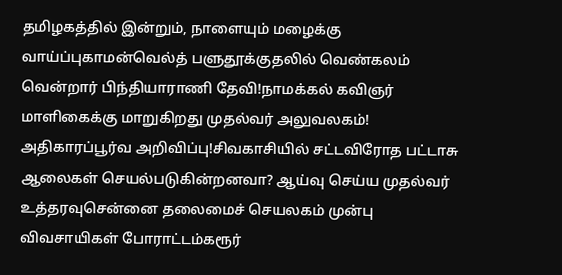தமிழகத்தில் இன்றும், நாளையும் மழைக்கு வாய்ப்புகாமன்வெல்த் பளுதூக்குதலில் வெண்கலம் வென்றார் பிந்தியாராணி தேவி!நாமக்கல் கவிஞர் மாளிகைக்கு மாறுகிறது முதல்வர் அலுவலகம்! அதிகாரப்பூர்வ அறிவிப்பு!சிவகாசியில் சட்டவிரோத பட்டாசு ஆலைகள் செயல்படுகின்றனவா? ஆய்வு செய்ய முதல்வர் உத்தரவுசென்னை தலைமைச் செயலகம் முன்பு விவசாயிகள் போராட்டம்கரூர்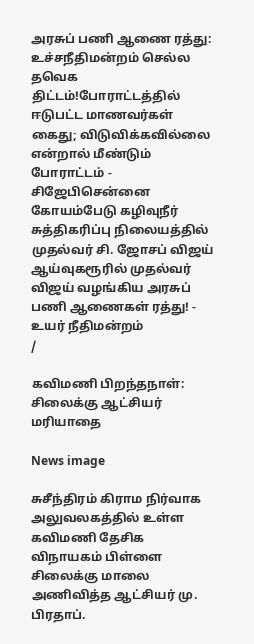அரசுப் பணி ஆணை ரத்து: உச்சநீதிமன்றம் செல்ல தவெக திட்டம்!போராட்டத்தில் ஈடுபட்ட மாணவர்கள் கைது; விடுவிக்கவில்லை என்றால் மீண்டும் போராட்டம் - சிஜேபிசென்னை கோயம்பேடு கழிவுநீர் சுத்திகரிப்பு நிலையத்தில் முதல்வர் சி. ஜோசப் விஜய் ஆய்வுகரூரில் முதல்வர் விஜய் வழங்கிய அரசுப் பணி ஆணைகள் ரத்து! - உயர் நீதிமன்றம்
/

கவிமணி பிறந்தநாள்: சிலைக்கு ஆட்சியர் மரியாதை

News image

சுசீந்திரம் கிராம நிர்வாக அலுவலகத்தில் உள்ள கவிமணி தேசிக விநாயகம் பிள்ளை சிலைக்கு மாலை அணிவித்த ஆட்சியர் மு. பிரதாப்.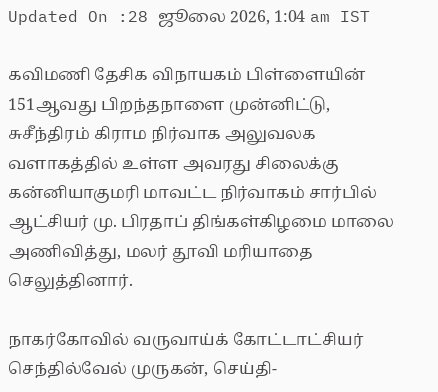Updated On :28 ஜூலை 2026, 1:04 am IST

கவிமணி தேசிக விநாயகம் பிள்ளையின் 151ஆவது பிறந்தநாளை முன்னிட்டு, சுசீந்திரம் கிராம நிர்வாக அலுவலக வளாகத்தில் உள்ள அவரது சிலைக்கு கன்னியாகுமரி மாவட்ட நிர்வாகம் சார்பில் ஆட்சியர் மு. பிரதாப் திங்கள்கிழமை மாலை அணிவித்து, மலர் தூவி மரியாதை செலுத்தினார்.

நாகர்கோவில் வருவாய்க் கோட்டாட்சியர் செந்தில்வேல் முருகன், செய்தி-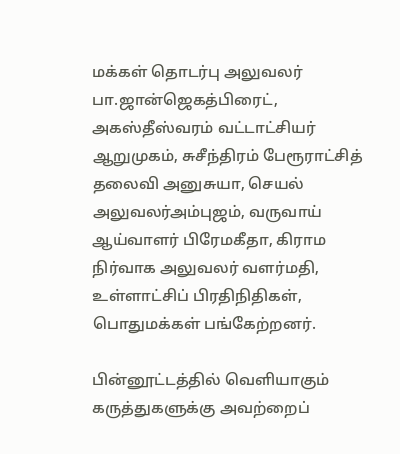மக்கள் தொடர்பு அலுவலர் பா.ஜான்ஜெகத்பிரைட், அகஸ்தீஸ்வரம் வட்டாட்சியர் ஆறுமுகம், சுசீந்திரம் பேரூராட்சித் தலைவி அனுசுயா, செயல் அலுவலர்அம்புஜம், வருவாய் ஆய்வாளர் பிரேமகீதா, கிராம நிர்வாக அலுவலர் வளர்மதி, உள்ளாட்சிப் பிரதிநிதிகள், பொதுமக்கள் பங்கேற்றனர்.

பின்னூட்டத்தில் வெளியாகும் கருத்துகளுக்கு அவற்றைப்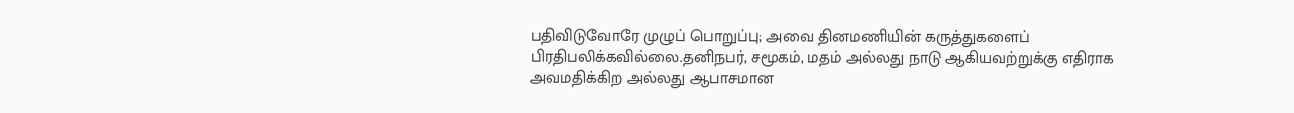பதிவிடுவோரே முழுப் பொறுப்பு; அவை தினமணியின் கருத்துகளைப் பிரதிபலிக்கவில்லை.தனிநபர், சமூகம், மதம் அல்லது நாடு ஆகியவற்றுக்கு எதிராக அவமதிக்கிற அல்லது ஆபாசமான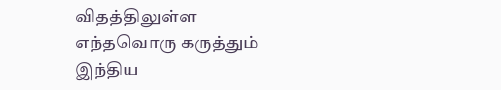விதத்திலுள்ள எந்தவொரு கருத்தும் இந்திய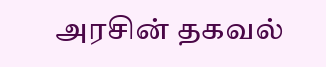அரசின் தகவல்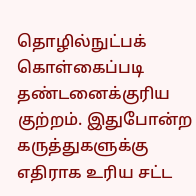தொழில்நுட்பக் கொள்கைப்படி தண்டனைக்குரிய குற்றம். இதுபோன்ற கருத்துகளுக்கு எதிராக உரிய சட்ட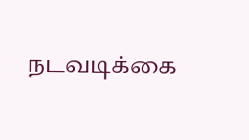நடவடிக்கை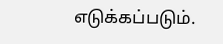எடுக்கப்படும்.